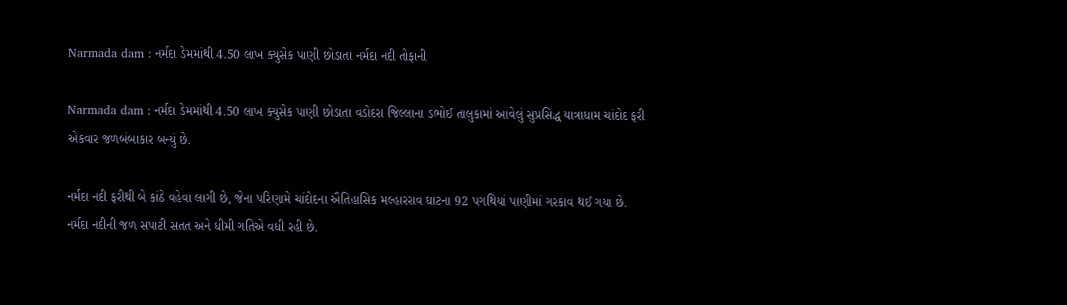Narmada dam : નર્મદા ડેમમાંથી 4.50 લાખ ક્યુસેક પાણી છોડાતા નર્મદા નદી તોફાની

Narmada dam : નર્મદા ડેમમાંથી 4.50 લાખ ક્યુસેક પાણી છોડાતા વડોદરા જિલ્લાના ડભોઈ તાલુકામાં આવેલું સુપ્રસિદ્ધ યાત્રાધામ ચાંદોદ ફરી એકવાર જળબંબાકાર બન્યું છે.

નર્મદા નદી ફરીથી બે કાંઠે વહેવા લાગી છે, જેના પરિણામે ચાંદોદના ઐતિહાસિક મલ્હારરાવ ઘાટના 92 પગથિયાં પાણીમાં ગરકાવ થઈ ગયા છે. નર્મદા નદીની જળ સપાટી સતત અને ધીમી ગતિએ વધી રહી છે.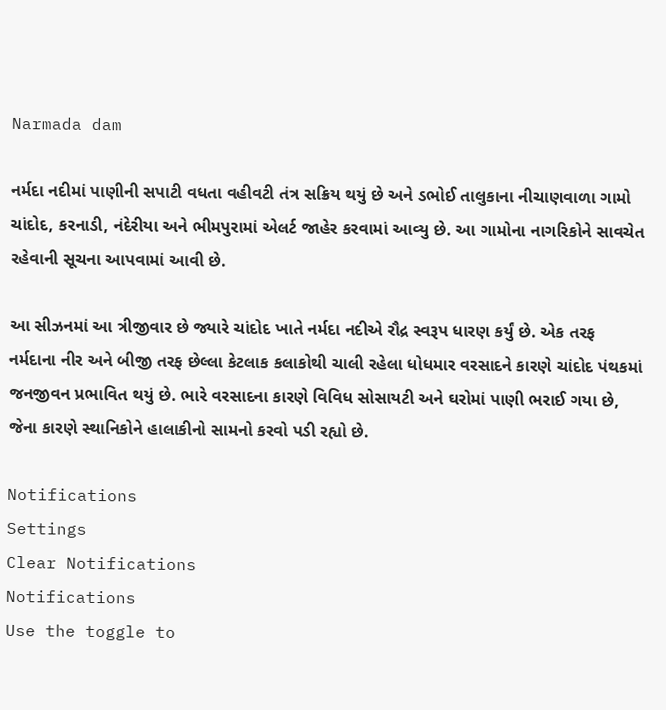Narmada dam

નર્મદા નદીમાં પાણીની સપાટી વધતા વહીવટી તંત્ર સક્રિય થયું છે અને ડભોઈ તાલુકાના નીચાણવાળા ગામો ચાંદોદ, કરનાડી, નંદેરીયા અને ભીમપુરામાં એલર્ટ જાહેર કરવામાં આવ્યુ છે. આ ગામોના નાગરિકોને સાવચેત રહેવાની સૂચના આપવામાં આવી છે.

આ સીઝનમાં આ ત્રીજીવાર છે જ્યારે ચાંદોદ ખાતે નર્મદા નદીએ રૌદ્ર સ્વરૂપ ધારણ કર્યું છે. એક તરફ નર્મદાના નીર અને બીજી તરફ છેલ્લા કેટલાક કલાકોથી ચાલી રહેલા ધોધમાર વરસાદને કારણે ચાંદોદ પંથકમાં જનજીવન પ્રભાવિત થયું છે. ભારે વરસાદના કારણે વિવિધ સોસાયટી અને ઘરોમાં પાણી ભરાઈ ગયા છે, જેના કારણે સ્થાનિકોને હાલાકીનો સામનો કરવો પડી રહ્યો છે.

Notifications
Settings
Clear Notifications
Notifications
Use the toggle to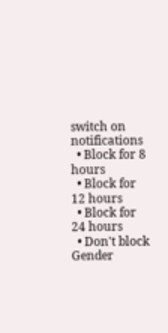switch on notifications
  • Block for 8 hours
  • Block for 12 hours
  • Block for 24 hours
  • Don't block
Gender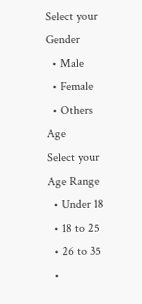Select your Gender
  • Male
  • Female
  • Others
Age
Select your Age Range
  • Under 18
  • 18 to 25
  • 26 to 35
  •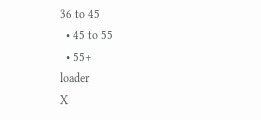36 to 45
  • 45 to 55
  • 55+
loader
X